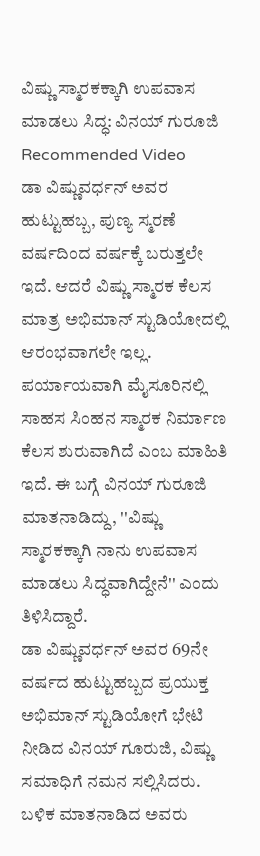ವಿಷ್ಣು ಸ್ಮಾರಕಕ್ಕಾಗಿ ಉಪವಾಸ ಮಾಡಲು ಸಿದ್ಧ: ವಿನಯ್ ಗುರೂಜಿ
Recommended Video
ಡಾ ವಿಷ್ಣುವರ್ಧನ್ ಅವರ ಹುಟ್ಟುಹಬ್ಬ, ಪುಣ್ಯ ಸ್ಮರಣೆ ವರ್ಷದಿಂದ ವರ್ಷಕ್ಕೆ ಬರುತ್ತಲೇ ಇದೆ. ಆದರೆ ವಿಷ್ಣು ಸ್ಮಾರಕ ಕೆಲಸ ಮಾತ್ರ ಅಭಿಮಾನ್ ಸ್ಟುಡಿಯೋದಲ್ಲಿ ಆರಂಭವಾಗಲೇ ಇಲ್ಲ.
ಪರ್ಯಾಯವಾಗಿ ಮೈಸೂರಿನಲ್ಲಿ ಸಾಹಸ ಸಿಂಹನ ಸ್ಮಾರಕ ನಿರ್ಮಾಣ ಕೆಲಸ ಶುರುವಾಗಿದೆ ಎಂಬ ಮಾಹಿತಿ ಇದೆ. ಈ ಬಗ್ಗೆ ವಿನಯ್ ಗುರೂಜಿ ಮಾತನಾಡಿದ್ದು, ''ವಿಷ್ಣು ಸ್ಮಾರಕಕ್ಕಾಗಿ ನಾನು ಉಪವಾಸ ಮಾಡಲು ಸಿದ್ಧವಾಗಿದ್ದೇನೆ'' ಎಂದು ತಿಳಿಸಿದ್ದಾರೆ.
ಡಾ ವಿಷ್ಣುವರ್ಧನ್ ಅವರ 69ನೇ ವರ್ಷದ ಹುಟ್ಟುಹಬ್ಬದ ಪ್ರಯುಕ್ತ ಅಭಿಮಾನ್ ಸ್ಟುಡಿಯೋಗೆ ಭೇಟಿ ನೀಡಿದ ವಿನಯ್ ಗೂರುಜಿ, ವಿಷ್ಣು ಸಮಾಧಿಗೆ ನಮನ ಸಲ್ಲಿಸಿದರು. ಬಳಿಕ ಮಾತನಾಡಿದ ಅವರು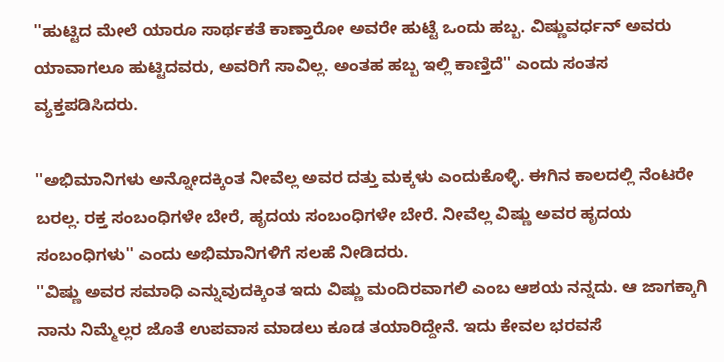''ಹುಟ್ಟಿದ ಮೇಲೆ ಯಾರೂ ಸಾರ್ಥಕತೆ ಕಾಣ್ತಾರೋ ಅವರೇ ಹುಟ್ಟೆ ಒಂದು ಹಬ್ಬ. ವಿಷ್ಣುವರ್ಧನ್ ಅವರು ಯಾವಾಗಲೂ ಹುಟ್ಟಿದವರು, ಅವರಿಗೆ ಸಾವಿಲ್ಲ. ಅಂತಹ ಹಬ್ಬ ಇಲ್ಲಿ ಕಾಣ್ತಿದೆ'' ಎಂದು ಸಂತಸ ವ್ಯಕ್ತಪಡಿಸಿದರು.

''ಅಭಿಮಾನಿಗಳು ಅನ್ನೋದಕ್ಕಿಂತ ನೀವೆಲ್ಲ ಅವರ ದತ್ತು ಮಕ್ಕಳು ಎಂದುಕೊಳ್ಳಿ. ಈಗಿನ ಕಾಲದಲ್ಲಿ ನೆಂಟರೇ ಬರಲ್ಲ. ರಕ್ತ ಸಂಬಂಧಿಗಳೇ ಬೇರೆ, ಹೃದಯ ಸಂಬಂಧಿಗಳೇ ಬೇರೆ. ನೀವೆಲ್ಲ ವಿಷ್ಣು ಅವರ ಹೃದಯ ಸಂಬಂಧಿಗಳು'' ಎಂದು ಅಭಿಮಾನಿಗಳಿಗೆ ಸಲಹೆ ನೀಡಿದರು.
''ವಿಷ್ಣು ಅವರ ಸಮಾಧಿ ಎನ್ನುವುದಕ್ಕಿಂತ ಇದು ವಿಷ್ಣು ಮಂದಿರವಾಗಲಿ ಎಂಬ ಆಶಯ ನನ್ನದು. ಆ ಜಾಗಕ್ಕಾಗಿ ನಾನು ನಿಮ್ಮೆಲ್ಲರ ಜೊತೆ ಉಪವಾಸ ಮಾಡಲು ಕೂಡ ತಯಾರಿದ್ದೇನೆ. ಇದು ಕೇವಲ ಭರವಸೆ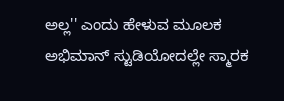ಅಲ್ಲ'' ಎಂದು ಹೇಳುವ ಮೂಲಕ ಅಭಿಮಾನ್ ಸ್ಟುಡಿಯೋದಲ್ಲೇ ಸ್ಮಾರಕ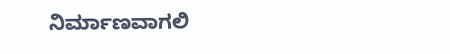ನಿರ್ಮಾಣವಾಗಲಿ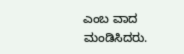ಎಂಬ ವಾದ ಮಂಡಿಸಿದರು.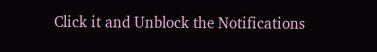Click it and Unblock the Notifications